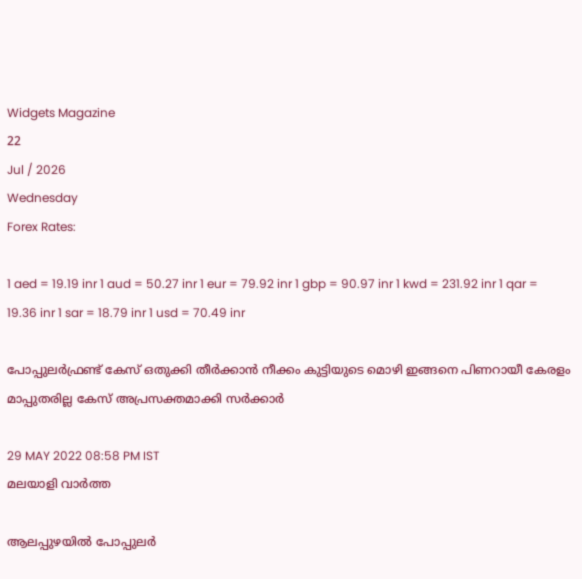Widgets Magazine
22
Jul / 2026
Wednesday
Forex Rates:

1 aed = 19.19 inr 1 aud = 50.27 inr 1 eur = 79.92 inr 1 gbp = 90.97 inr 1 kwd = 231.92 inr 1 qar = 19.36 inr 1 sar = 18.79 inr 1 usd = 70.49 inr

പോപ്പുലര്‍ഫ്രണ്ട് കേസ് ഒതുക്കി തീര്‍ക്കാന്‍ നീക്കം കുട്ടിയുടെ മൊഴി ഇങ്ങനെ പിണറായീ കേരളം മാപ്പുതരില്ല കേസ് അപ്രസക്തമാക്കി സര്‍ക്കാര്‍

29 MAY 2022 08:58 PM IST
മലയാളി വാര്‍ത്ത

ആലപ്പുഴയില്‍ പോപ്പുലര്‍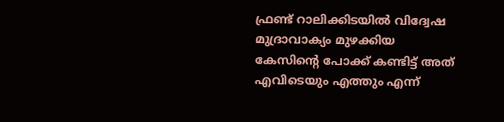ഫ്രണ്ട് റാലിക്കിടയില്‍ വിദ്വേഷ മുദ്രാവാക്യം മുഴക്കിയ കേസിന്റെ പോക്ക് കണ്ടിട്ട് അത് എവിടെയും എത്തും എന്ന്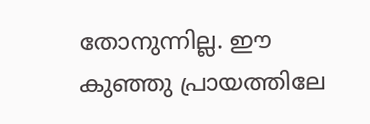തോനുന്നില്ല. ഈ കുഞ്ഞു പ്രായത്തിലേ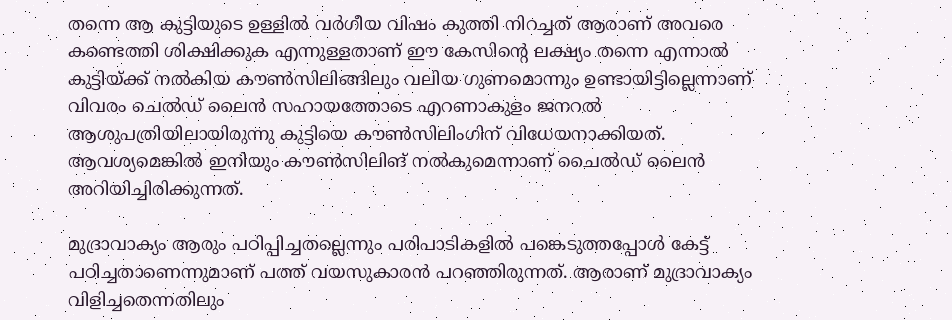തന്നെ ആ കുട്ടിയുടെ ഉള്ളില്‍ വര്‍ഗീയ വിഷം കുത്തി നിറച്ചത് ആരാണ് അവരെ കണ്ടെത്തി ശിക്ഷിക്കുക എന്നുള്ളതാണ് ഈ കേസിന്റെ ലക്ഷ്യം തന്നെ എന്നാല്‍ കുട്ടിയ്ക്ക് നല്‍കിയ കൗണ്‍സിലിങ്ങിലും വലിയ ഗുണമൊന്നും ഉണ്ടായിട്ടില്ലെന്നാണ് വിവരം ചെല്‍ഡ് ലൈന്‍ സഹായത്തോടെ എറണാകുളം ജനറല്‍ ആശുപത്രിയിലായിരുന്നു കുട്ടിയെ കൗണ്‍സിലിംഗിന് വിധേയനാക്കിയത്. ആവശ്യമെങ്കില്‍ ഇനിയും കൗണ്‍സിലിങ് നല്‍കുമെന്നാണ് ചൈല്‍ഡ് ലൈന്‍ അറിയിച്ചിരിക്കുന്നത്.

മുദ്രാവാക്യം ആരും പഠിപ്പിച്ചതല്ലെന്നും പരിപാടികളില്‍ പങ്കെടുത്തപ്പോള്‍ കേട്ട് പഠിച്ചതാണെന്നുമാണ് പത്ത് വയസുകാരന്‍ പറഞ്ഞിരുന്നത്. ആരാണ് മുദ്രാവാക്യം വിളിച്ചതെന്നതിലും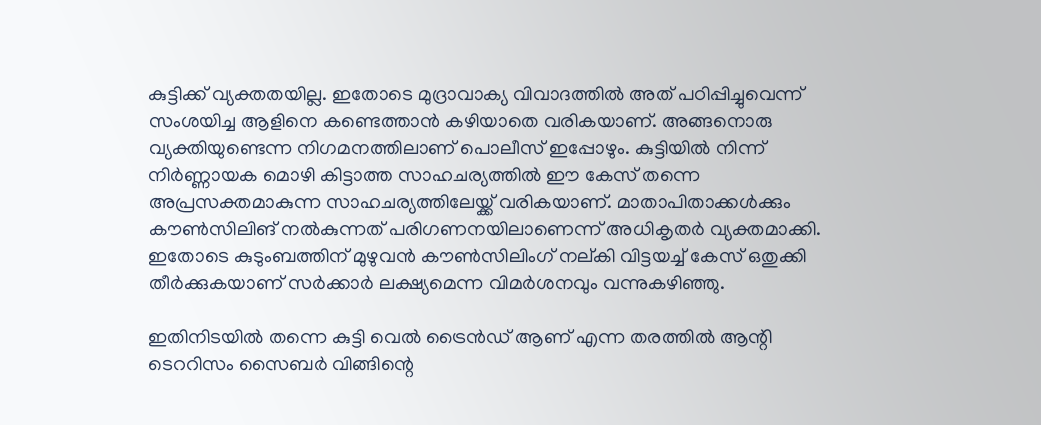കുട്ടിക്ക് വ്യക്തതയില്ല. ഇതോടെ മുദ്രാവാക്യ വിവാദത്തില്‍ അത് പഠിപ്പിച്ചുവെന്ന് സംശയിച്ച ആളിനെ കണ്ടെത്താന്‍ കഴിയാതെ വരികയാണ്. അങ്ങനൊരു വ്യക്തിയുണ്ടെന്ന നിഗമനത്തിലാണ് പൊലീസ് ഇപ്പോഴും. കുട്ടിയില്‍ നിന്ന് നിര്‍ണ്ണായക മൊഴി കിട്ടാത്ത സാഹചര്യത്തില്‍ ഈ കേസ് തന്നെ അപ്രസക്തമാകുന്ന സാഹചര്യത്തിലേയ്ക്ക് വരികയാണ്. മാതാപിതാക്കള്‍ക്കും കൗണ്‍സിലിങ് നല്‍കുന്നത് പരിഗണനയിലാണെന്ന് അധികൃതര്‍ വ്യക്തമാക്കി. ഇതോടെ കുടുംബത്തിന് മുഴുവന്‍ കൗണ്‍സിലിംഗ് നല്കി വിട്ടയച്ച് കേസ് ഒതുക്കി തീര്‍ക്കുകയാണ് സര്‍ക്കാര്‍ ലക്ഷ്യമെന്ന വിമര്‍ശനവും വന്നുകഴിഞ്ഞു.

ഇതിനിടയില്‍ തന്നെ കുട്ടി വെല്‍ ട്രൈന്‍ഡ് ആണ് എന്ന തരത്തില്‍ ആന്റി ടെററിസം സൈബര്‍ വിങ്ങിന്റെ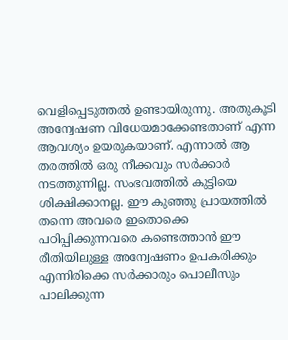വെളിപ്പെടുത്തല്‍ ഉണ്ടായിരുന്നു. അതുകൂടി അന്വേഷണ വിധേയമാക്കേണ്ടതാണ് എന്ന ആവശ്യം ഉയരുകയാണ്. എന്നാല്‍ ആ തരത്തില്‍ ഒരു നീക്കവും സര്‍ക്കാര്‍ നടത്തുന്നില്ല. സംഭവത്തില്‍ കുട്ടിയെ ശിക്ഷിക്കാനല്ല. ഈ കുഞ്ഞു പ്രായത്തില്‍ തന്നെ അവരെ ഇതൊക്കെ പഠിപ്പിക്കുന്നവരെ കണ്ടെത്താന്‍ ഈ രീതിയിലുള്ള അന്വേഷണം ഉപകരിക്കും എന്നിരിക്കെ സര്‍ക്കാരും പൊലീസും പാലിക്കുന്ന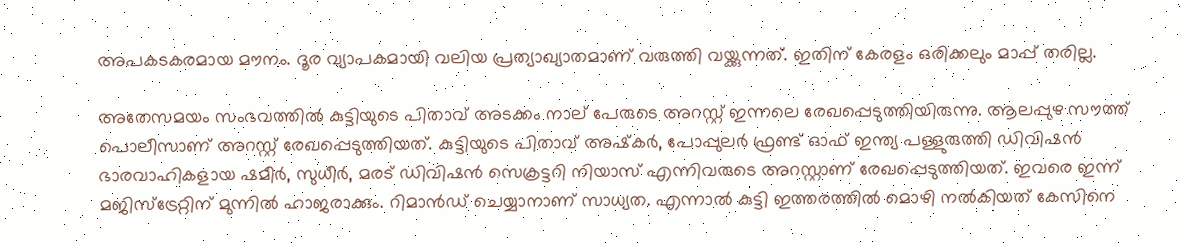അപകടകരമായ മൗനം. ദൂര വ്യാപകമായി വലിയ പ്രത്യാഖ്യാതമാണ് വരുത്തി വയ്ക്കുന്നത്. ഇതിന് കേരളം ഒരിക്കലും മാപ്പ് തരില്ല.

അതേസമയം സംഭവത്തില്‍ കുട്ടിയുടെ പിതാവ് അടക്കം നാല് പേരുടെ അറസ്റ്റ് ഇന്നലെ രേഖപ്പെടുത്തിയിരുന്നു. ആലപ്പുഴ സൗത്ത് പൊലീസാണ് അറസ്റ്റ് രേഖപ്പെടുത്തിയത്. കുട്ടിയുടെ പിതാവ് അഷ്‌കര്‍, പോപ്പുലര്‍ ഫ്രണ്ട് ഓഫ് ഇന്ത്യ പള്ളുരുത്തി ഡിവിഷന്‍ ഭാരവാഹികളായ ഷമീര്‍, സുധീര്‍, മരട് ഡിവിഷന്‍ സെക്രട്ടറി നിയാസ് എന്നിവരുടെ അറസ്റ്റാണ് രേഖപ്പെടുത്തിയത്. ഇവരെ ഇന്ന് മജിസ്‌ട്രേറ്റിന് മുന്നില്‍ ഹാജരാക്കും. റിമാന്‍ഡ് ചെയ്യാനാണ് സാധ്യത. എന്നാല്‍ കുട്ടി ഇത്തരത്തില്‍ മൊഴി നല്‍കിയത് കേസിനെ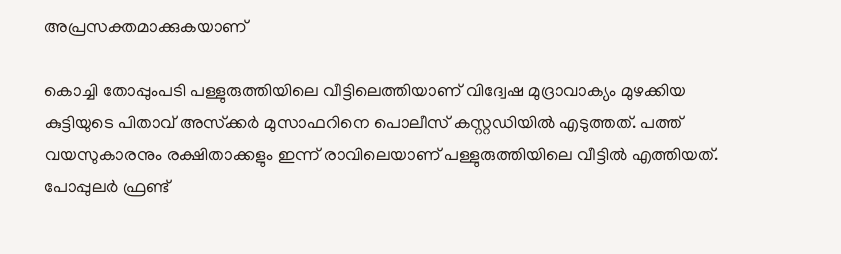അപ്രസക്തമാക്കുകയാണ്

കൊച്ചി തോപ്പുംപടി പള്ളുരുത്തിയിലെ വീട്ടിലെത്തിയാണ് വിദ്വേഷ മുദ്രാവാക്യം മുഴക്കിയ കുട്ടിയുടെ പിതാവ് അസ്‌ക്കര്‍ മുസാഫറിനെ പൊലീസ് കസ്റ്റഡിയില്‍ എടുത്തത്. പത്ത് വയസുകാരനും രക്ഷിതാക്കളും ഇന്ന് രാവിലെയാണ് പള്ളുരുത്തിയിലെ വീട്ടില്‍ എത്തിയത്. പോപ്പുലര്‍ ഫ്രണ്ട്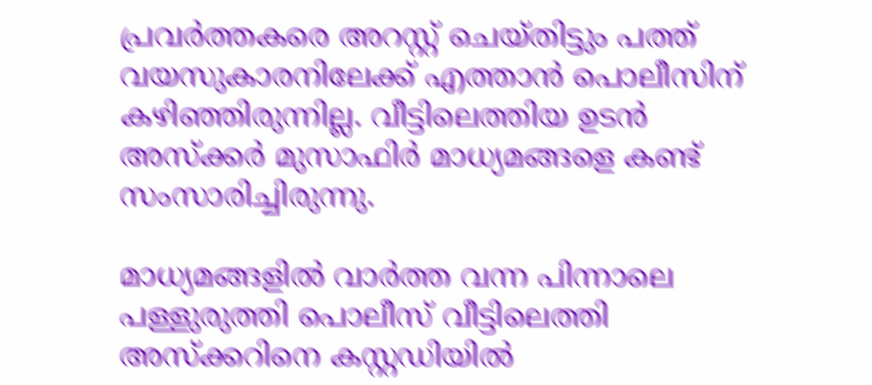പ്രവര്‍ത്തകരെ അറസ്റ്റ് ചെയ്തിട്ടും പത്ത് വയസുകാരനിലേക്ക് എത്താന്‍ പൊലീസിന് കഴിഞ്ഞിരുന്നില്ല. വീട്ടിലെത്തിയ ഉടന്‍ അസ്‌ക്കര്‍ മുസാഫിര്‍ മാധ്യമങ്ങളെ കണ്ട് സംസാരിച്ചിരുന്നു.

മാധ്യമങ്ങളില്‍ വാര്‍ത്ത വന്ന പിന്നാലെ പള്ളുരുത്തി പൊലീസ് വീട്ടിലെത്തി അസ്‌ക്കറിനെ കസ്റ്റഡിയില്‍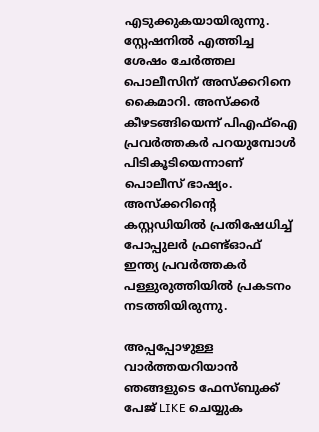എടുക്കുകയായിരുന്നു. സ്റ്റേഷനില്‍ എത്തിച്ച ശേഷം ചേര്‍ത്തല പൊലീസിന് അസ്‌ക്കറിനെ കൈമാറി. അസ്‌ക്കര്‍ കീഴടങ്ങിയെന്ന് പിഎഫ്‌ഐ പ്രവര്‍ത്തകര്‍ പറയുമ്പോള്‍ പിടികൂടിയെന്നാണ് പൊലീസ് ഭാഷ്യം. അസ്‌ക്കറിന്റെ കസ്റ്റഡിയില്‍ പ്രതിഷേധിച്ച് പോപ്പുലര്‍ ഫ്രണ്ട്ഓഫ് ഇന്ത്യ പ്രവര്‍ത്തകര്‍ പള്ളുരുത്തിയില്‍ പ്രകടനം നടത്തിയിരുന്നു.

അപ്പപ്പോഴുള്ള വാര്‍ത്തയറിയാന്‍ ഞങ്ങളുടെ ഫേസ്‌ബുക്ക്‌ പേജ് LIKE ചെയ്യുക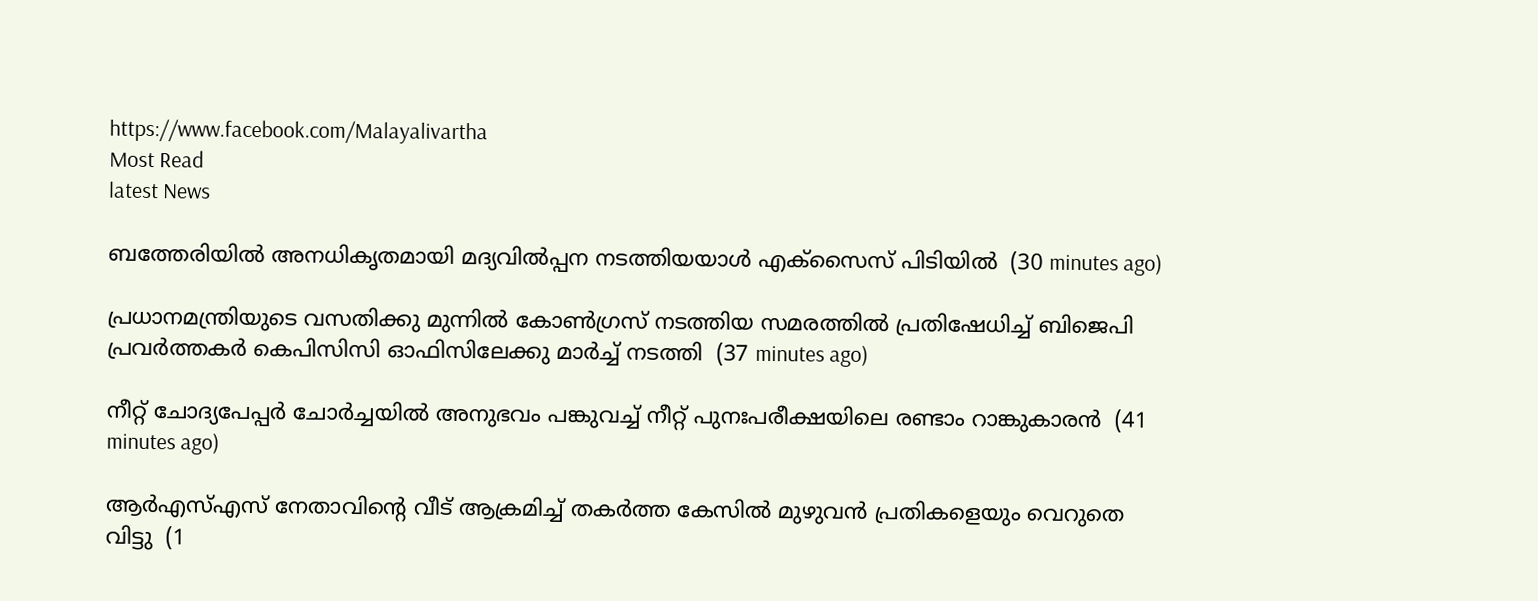https://www.facebook.com/Malayalivartha
Most Read
latest News

ബത്തേരിയില്‍ അനധികൃതമായി മദ്യവില്‍പ്പന നടത്തിയയാള്‍ എക്‌സൈസ് പിടിയില്‍  (30 minutes ago)

പ്രധാനമന്ത്രിയുടെ വസതിക്കു മുന്നില്‍ കോണ്‍ഗ്രസ് നടത്തിയ സമരത്തില്‍ പ്രതിഷേധിച്ച് ബിജെപി പ്രവര്‍ത്തകര്‍ കെപിസിസി ഓഫിസിലേക്കു മാര്‍ച്ച് നടത്തി  (37 minutes ago)

നീറ്റ് ചോദ്യപേപ്പര്‍ ചോര്‍ച്ചയില്‍ അനുഭവം പങ്കുവച്ച് നീറ്റ് പുനഃപരീക്ഷയിലെ രണ്ടാം റാങ്കുകാരന്‍  (41 minutes ago)

ആര്‍എസ്എസ് നേതാവിന്റെ വീട് ആക്രമിച്ച് തകര്‍ത്ത കേസില്‍ മുഴുവന്‍ പ്രതികളെയും വെറുതെ വിട്ടു  (1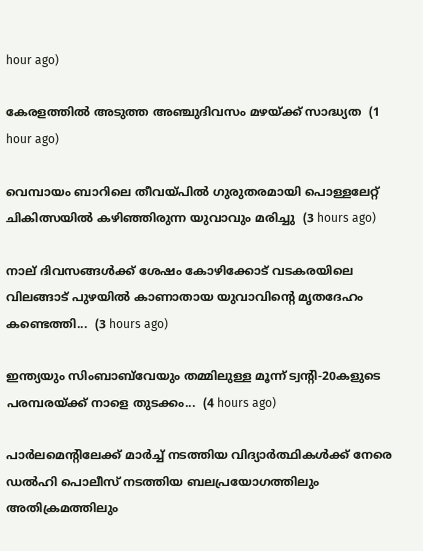hour ago)

കേരളത്തില്‍ അടുത്ത അഞ്ചുദിവസം മഴയ്ക്ക് സാദ്ധ്യത  (1 hour ago)

വെമ്പായം ബാറിലെ തീവയ്പില്‍ ഗുരുതരമായി പൊള്ളലേറ്റ് ചികിത്സയില്‍ കഴിഞ്ഞിരുന്ന യുവാവും മരിച്ചു  (3 hours ago)

നാല് ദിവസങ്ങൾക്ക് ശേഷം കോഴിക്കോട് വടകരയിലെ വിലങ്ങാട് പുഴയിൽ കാണാതായ യുവാവിന്റെ മൃതദേഹം കണ്ടെത്തി...  (3 hours ago)

ഇന്ത്യയും സിംബാബ്‌വേയും തമ്മിലുള്ള മൂന്ന് ട്വന്റി-20കളുടെ പരമ്പരയ്ക്ക് നാളെ തുടക്കം...  (4 hours ago)

പാർലമെന്റിലേക്ക് മാർച്ച് നടത്തിയ വിദ്യാർത്ഥികൾക്ക് നേരെ ഡൽഹി പൊലീസ് നടത്തിയ ബലപ്രയോഗത്തിലും അതിക്രമത്തിലും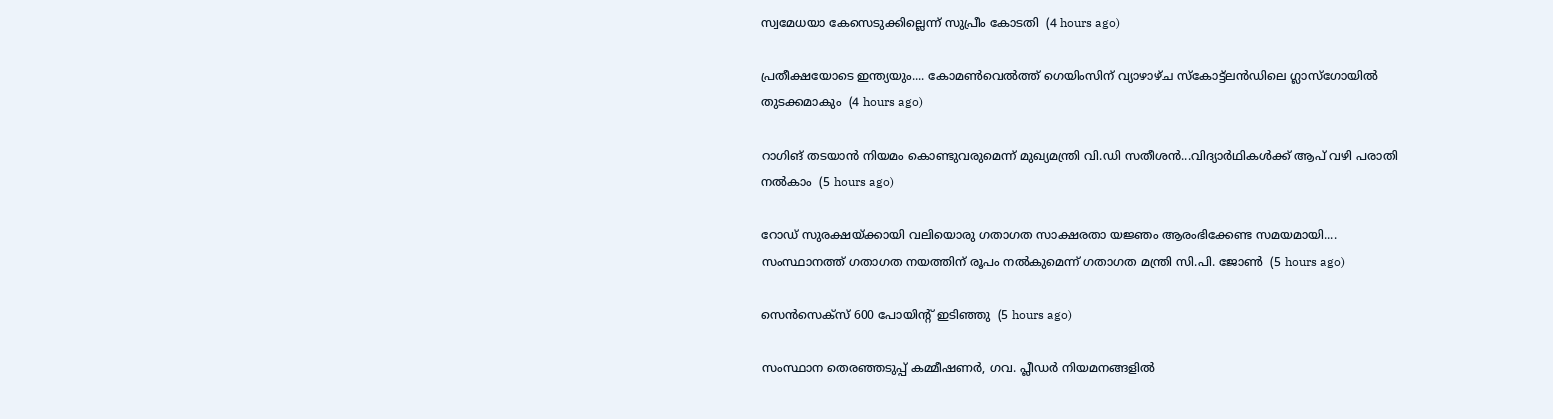സ്വമേധയാ കേസെടുക്കില്ലെന്ന് സുപ്രീം കോടതി  (4 hours ago)

പ്രതീക്ഷയോടെ ഇന്ത്യയും.... കോമൺവെൽത്ത് ഗെയിംസിന് വ്യാഴാഴ്ച സ്‌കോട്ട്ലൻഡിലെ ഗ്ലാസ്ഗോയിൽ തുടക്കമാകും  (4 hours ago)

റാഗിങ് തടയാൻ നിയമം കൊണ്ടുവരുമെന്ന് മുഖ്യമന്ത്രി വി.ഡി സതീശൻ...വിദ്യാർഥികൾക്ക് ആപ് വഴി പരാതി നൽകാം  (5 hours ago)

റോഡ് സുരക്ഷയ്ക്കായി വലിയൊരു ഗതാഗത സാക്ഷരതാ യജ്ഞം ആരംഭിക്കേണ്ട സമയമായി.... സംസ്ഥാനത്ത് ഗതാഗത നയത്തിന് രൂപം നൽകുമെന്ന് ഗതാഗത മന്ത്രി സി.പി. ജോൺ  (5 hours ago)

സെൻസെക്സ് 600 പോയിന്റ് ഇടിഞ്ഞു  (5 hours ago)

സംസ്ഥാന തെരഞ്ഞടുപ്പ് കമ്മീഷണർ, ഗവ. പ്ലീഡർ നിയമനങ്ങളിൽ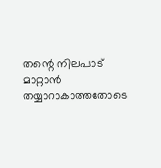തന്റെ നിലപാട് മാറ്റാൻ തയ്യാറാകാത്തതോടെ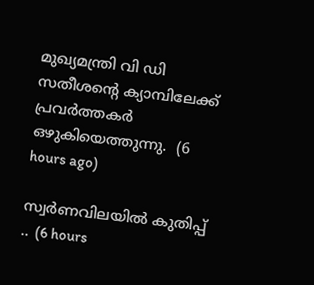മുഖ്യമന്ത്രി വി ഡി സതീശന്റെ ക്യാമ്പിലേക്ക് പ്രവർത്തകർ ഒഴുകിയെത്തുന്നു.  (6 hours ago)

സ്വർണവിലയിൽ കുതിപ്പ് ..  (6 hours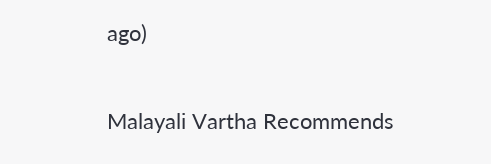ago)

Malayali Vartha Recommends